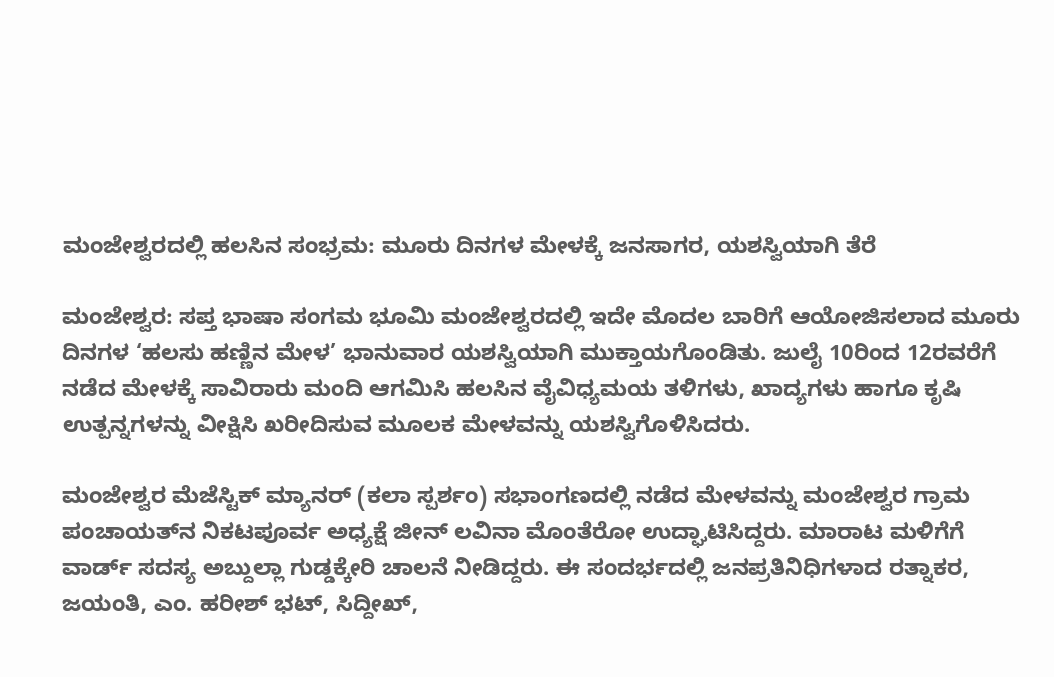ಮಂಜೇಶ್ವರದಲ್ಲಿ ಹಲಸಿನ ಸಂಭ್ರಮ: ಮೂರು ದಿನಗಳ ಮೇಳಕ್ಕೆ ಜನಸಾಗರ, ಯಶಸ್ವಿಯಾಗಿ ತೆರೆ

ಮಂಜೇಶ್ವರ: ಸಪ್ತ ಭಾಷಾ ಸಂಗಮ ಭೂಮಿ ಮಂಜೇಶ್ವರದಲ್ಲಿ ಇದೇ ಮೊದಲ ಬಾರಿಗೆ ಆಯೋಜಿಸಲಾದ ಮೂರು ದಿನಗಳ ‘ಹಲಸು ಹಣ್ಣಿನ ಮೇಳ’ ಭಾನುವಾರ ಯಶಸ್ವಿಯಾಗಿ ಮುಕ್ತಾಯಗೊಂಡಿತು. ಜುಲೈ 10ರಿಂದ 12ರವರೆಗೆ ನಡೆದ ಮೇಳಕ್ಕೆ ಸಾವಿರಾರು ಮಂದಿ ಆಗಮಿಸಿ ಹಲಸಿನ ವೈವಿಧ್ಯಮಯ ತಳಿಗಳು, ಖಾದ್ಯಗಳು ಹಾಗೂ ಕೃಷಿ ಉತ್ಪನ್ನಗಳನ್ನು ವೀಕ್ಷಿಸಿ ಖರೀದಿಸುವ ಮೂಲಕ ಮೇಳವನ್ನು ಯಶಸ್ವಿಗೊಳಿಸಿದರು.

ಮಂಜೇಶ್ವರ ಮೆಜೆಸ್ಟಿಕ್ ಮ್ಯಾನರ್ (ಕಲಾ ಸ್ಪರ್ಶಂ) ಸಭಾಂಗಣದಲ್ಲಿ ನಡೆದ ಮೇಳವನ್ನು ಮಂಜೇಶ್ವರ ಗ್ರಾಮ ಪಂಚಾಯತ್‌ನ ನಿಕಟಪೂರ್ವ ಅಧ್ಯಕ್ಷೆ ಜೀನ್ ಲವಿನಾ ಮೊಂತೆರೋ ಉದ್ಘಾಟಿಸಿದ್ದರು. ಮಾರಾಟ ಮಳಿಗೆಗೆ ವಾರ್ಡ್ ಸದಸ್ಯ ಅಬ್ದುಲ್ಲಾ ಗುಡ್ಡಕ್ಕೇರಿ ಚಾಲನೆ ನೀಡಿದ್ದರು. ಈ ಸಂದರ್ಭದಲ್ಲಿ ಜನಪ್ರತಿನಿಧಿಗಳಾದ ರತ್ನಾಕರ, ಜಯಂತಿ, ಎಂ. ಹರೀಶ್ ಭಟ್, ಸಿದ್ದೀಖ್,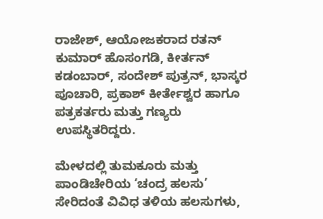ರಾಜೇಶ್, ಆಯೋಜಕರಾದ ರತನ್ ಕುಮಾರ್ ಹೊಸಂಗಡಿ, ಕೀರ್ತನ್ ಕಡಂಬಾರ್, ಸಂದೇಶ್ ಪುತ್ರನ್, ಭಾಸ್ಕರ ಪೂಚಾರಿ, ಪ್ರಕಾಶ್ ಕೀರ್ತೇಶ್ವರ ಹಾಗೂ ಪತ್ರಕರ್ತರು ಮತ್ತು ಗಣ್ಯರು ಉಪಸ್ಥಿತರಿದ್ದರು.

ಮೇಳದಲ್ಲಿ ತುಮಕೂರು ಮತ್ತು ಪಾಂಡಿಚೇರಿಯ ‘ಚಂದ್ರ ಹಲಸು’ ಸೇರಿದಂತೆ ವಿವಿಧ ತಳಿಯ ಹಲಸುಗಳು,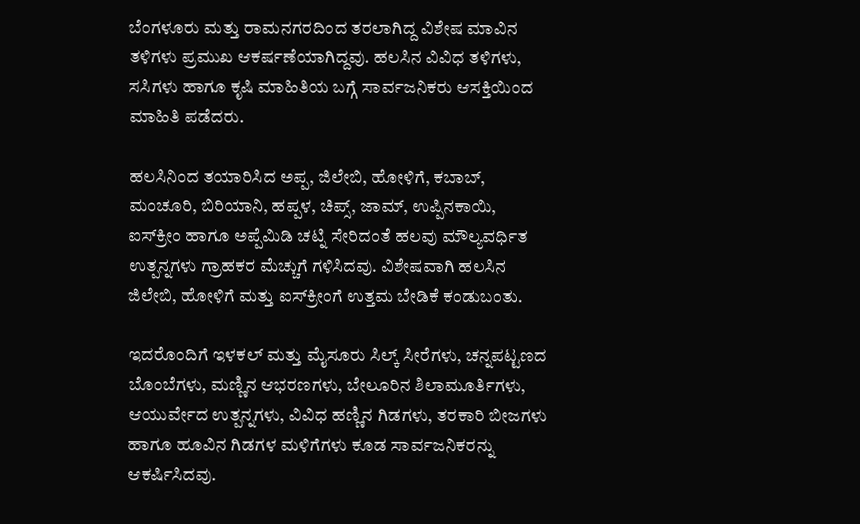ಬೆಂಗಳೂರು ಮತ್ತು ರಾಮನಗರದಿಂದ ತರಲಾಗಿದ್ದ ವಿಶೇಷ ಮಾವಿನ ತಳಿಗಳು ಪ್ರಮುಖ ಆಕರ್ಷಣೆಯಾಗಿದ್ದವು. ಹಲಸಿನ ವಿವಿಧ ತಳಿಗಳು, ಸಸಿಗಳು ಹಾಗೂ ಕೃಷಿ ಮಾಹಿತಿಯ ಬಗ್ಗೆ ಸಾರ್ವಜನಿಕರು ಆಸಕ್ತಿಯಿಂದ ಮಾಹಿತಿ ಪಡೆದರು.

ಹಲಸಿನಿಂದ ತಯಾರಿಸಿದ ಅಪ್ಪ, ಜಿಲೇಬಿ, ಹೋಳಿಗೆ, ಕಬಾಬ್, ಮಂಚೂರಿ, ಬಿರಿಯಾನಿ, ಹಪ್ಪಳ, ಚಿಪ್ಸ್, ಜಾಮ್, ಉಪ್ಪಿನಕಾಯಿ, ಐಸ್‌ಕ್ರೀಂ ಹಾಗೂ ಅಪ್ಪೆಮಿಡಿ ಚಟ್ನಿ ಸೇರಿದಂತೆ ಹಲವು ಮೌಲ್ಯವರ್ಧಿತ ಉತ್ಪನ್ನಗಳು ಗ್ರಾಹಕರ ಮೆಚ್ಚುಗೆ ಗಳಿಸಿದವು. ವಿಶೇಷವಾಗಿ ಹಲಸಿನ ಜಿಲೇಬಿ, ಹೋಳಿಗೆ ಮತ್ತು ಐಸ್‌ಕ್ರೀಂಗೆ ಉತ್ತಮ ಬೇಡಿಕೆ ಕಂಡುಬಂತು.

ಇದರೊಂದಿಗೆ ಇಳಕಲ್ ಮತ್ತು ಮೈಸೂರು ಸಿಲ್ಕ್ ಸೀರೆಗಳು, ಚನ್ನಪಟ್ಟಣದ ಬೊಂಬೆಗಳು, ಮಣ್ಣಿನ ಆಭರಣಗಳು, ಬೇಲೂರಿನ ಶಿಲಾಮೂರ್ತಿಗಳು, ಆಯುರ್ವೇದ ಉತ್ಪನ್ನಗಳು, ವಿವಿಧ ಹಣ್ಣಿನ ಗಿಡಗಳು, ತರಕಾರಿ ಬೀಜಗಳು ಹಾಗೂ ಹೂವಿನ ಗಿಡಗಳ ಮಳಿಗೆಗಳು ಕೂಡ ಸಾರ್ವಜನಿಕರನ್ನು ಆಕರ್ಷಿಸಿದವು.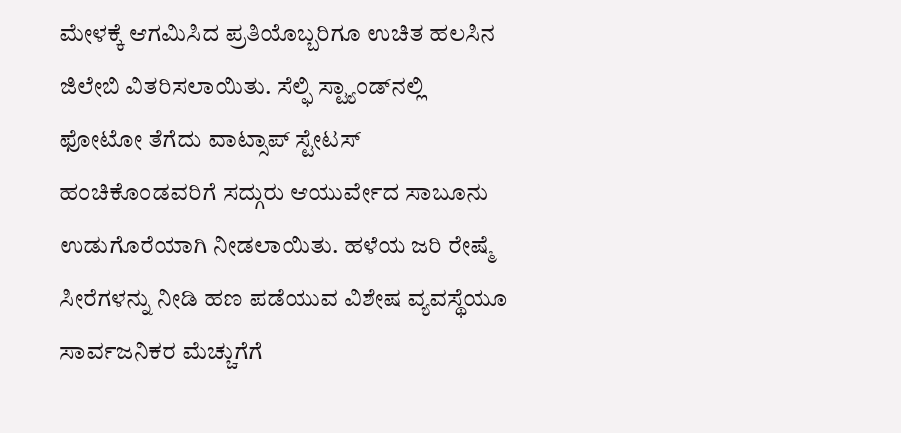ಮೇಳಕ್ಕೆ ಆಗಮಿಸಿದ ಪ್ರತಿಯೊಬ್ಬರಿಗೂ ಉಚಿತ ಹಲಸಿನ ಜಿಲೇಬಿ ವಿತರಿಸಲಾಯಿತು. ಸೆಲ್ಫಿ ಸ್ಟ್ಯಾಂಡ್‌ನಲ್ಲಿ ಫೋಟೋ ತೆಗೆದು ವಾಟ್ಸಾಪ್ ಸ್ಟೇಟಸ್ ಹಂಚಿಕೊಂಡವರಿಗೆ ಸದ್ಗುರು ಆಯುರ್ವೇದ ಸಾಬೂನು ಉಡುಗೊರೆಯಾಗಿ ನೀಡಲಾಯಿತು. ಹಳೆಯ ಜರಿ ರೇಷ್ಮೆ ಸೀರೆಗಳನ್ನು ನೀಡಿ ಹಣ ಪಡೆಯುವ ವಿಶೇಷ ವ್ಯವಸ್ಥೆಯೂ ಸಾರ್ವಜನಿಕರ ಮೆಚ್ಚುಗೆಗೆ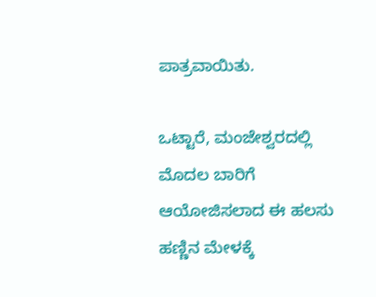ಪಾತ್ರವಾಯಿತು.

ಒಟ್ಟಾರೆ, ಮಂಜೇಶ್ವರದಲ್ಲಿ ಮೊದಲ ಬಾರಿಗೆ ಆಯೋಜಿಸಲಾದ ಈ ಹಲಸು ಹಣ್ಣಿನ ಮೇಳಕ್ಕೆ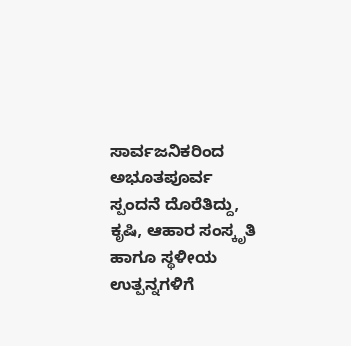ಸಾರ್ವಜನಿಕರಿಂದ ಅಭೂತಪೂರ್ವ ಸ್ಪಂದನೆ ದೊರೆತಿದ್ದು, ಕೃಷಿ, ಆಹಾರ ಸಂಸ್ಕೃತಿ ಹಾಗೂ ಸ್ಥಳೀಯ ಉತ್ಪನ್ನಗಳಿಗೆ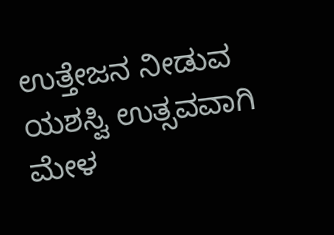ಉತ್ತೇಜನ ನೀಡುವ ಯಶಸ್ವಿ ಉತ್ಸವವಾಗಿ ಮೇಳ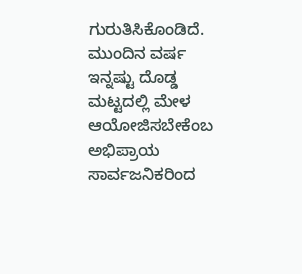ಗುರುತಿಸಿಕೊಂಡಿದೆ. ಮುಂದಿನ ವರ್ಷ ಇನ್ನಷ್ಟು ದೊಡ್ಡ ಮಟ್ಟದಲ್ಲಿ ಮೇಳ ಆಯೋಜಿಸಬೇಕೆಂಬ ಅಭಿಪ್ರಾಯ ಸಾರ್ವಜನಿಕರಿಂದ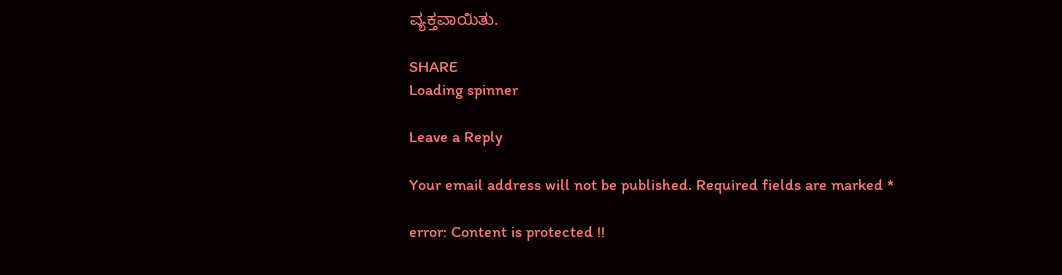ವ್ಯಕ್ತವಾಯಿತು.

SHARE
Loading spinner

Leave a Reply

Your email address will not be published. Required fields are marked *

error: Content is protected !!